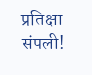प्रतिक्षा संपली!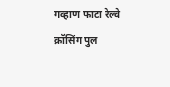गव्हाण फाटा रेल्वे क्रॉसिंग पुल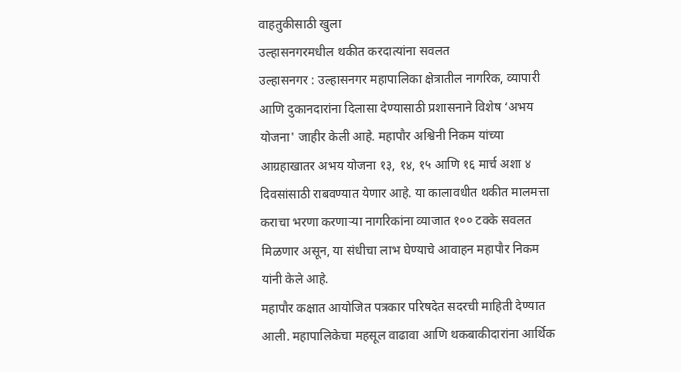वाहतुकीसाठी खुला
उल्हासनगरमधील थकीत करदात्यांना सवलत
उल्हासनगर : उल्हासनगर महापालिका क्षेत्रातील नागरिक, व्यापारी आणि दुकानदारांना दिलासा देण्यासाठी प्रशासनाने विशेष ‘अभय योजना' जाहीर केली आहे. महापौर अश्विनी निकम यांच्या आग्रहाखातर अभय योजना १३, १४, १५ आणि १६ मार्च अशा ४ दिवसांसाठी राबवण्यात येणार आहे. या कालावधीत थकीत मालमत्ता कराचा भरणा करणाऱ्या नागरिकांना व्याजात १०० टक्के सवलत मिळणार असून, या संधीचा लाभ घेण्याचे आवाहन महापौर निकम यांनी केले आहे.
महापौर कक्षात आयोजित पत्रकार परिषदेत सदरची माहिती देण्यात आली. महापालिकेचा महसूल वाढावा आणि थकबाकीदारांना आर्थिक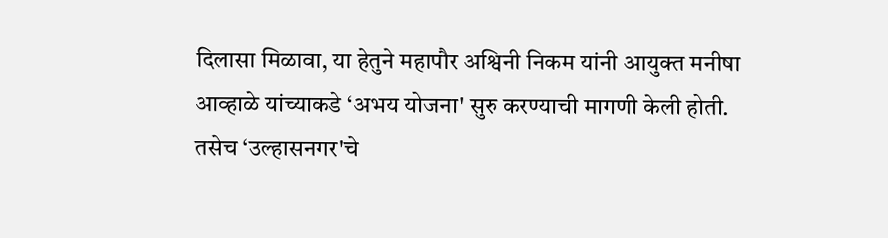दिलासा मिळावा, या हेतुने महापौर अश्विनी निकम यांनी आयुक्त मनीषा आव्हाळे यांच्याकडे ‘अभय योजना' सुरु करण्याची मागणी केली होती. तसेच ‘उल्हासनगर'चे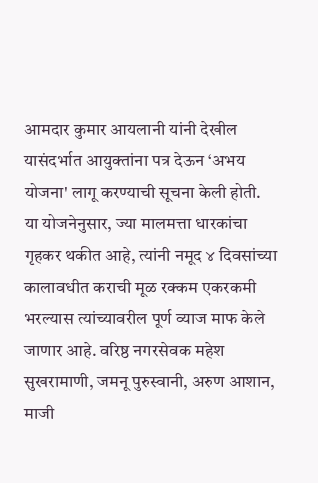आमदार कुमार आयलानी यांनी देखील यासंदर्भात आयुक्तांना पत्र देऊन ‘अभय योजना' लागू करण्याची सूचना केली होती.
या योजनेनुसार, ज्या मालमत्ता धारकांचा गृहकर थकीत आहे, त्यांनी नमूद ४ दिवसांच्या कालावधीत कराची मूळ रक्कम एकरकमी भरल्यास त्यांच्यावरील पूर्ण व्याज माफ केले जाणार आहे. वरिष्ठ नगरसेवक महेश सुखरामाणी, जमनू पुरुस्वानी, अरुण आशान, माजी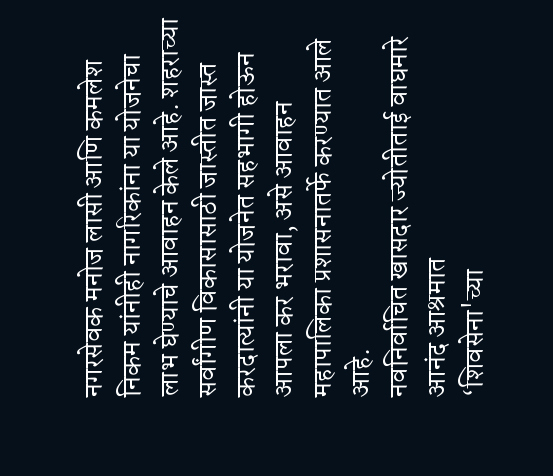नगरसेवक मनोज लासी आणि कमलेश निकम यांनीही नागरिकांना या योजनेचा लाभ घेण्याचे आवाहन केले आहे. शहराच्या सर्वांगीण विकासासाठी जास्तीत जास्त करदात्यांनी या योजनेत सहभागी होऊन आपला कर भरावा, असे आवाहन महापालिका प्रशासनातर्फे करण्यात आले आहे.
नवनिर्वाचित खासदार ज्योतीताई वाघमारे आनंद आश्रमात
‘शिवसेना'च्या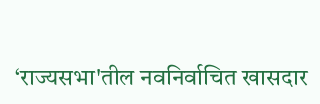‘राज्यसभा'तील नवनिर्वाचित खासदार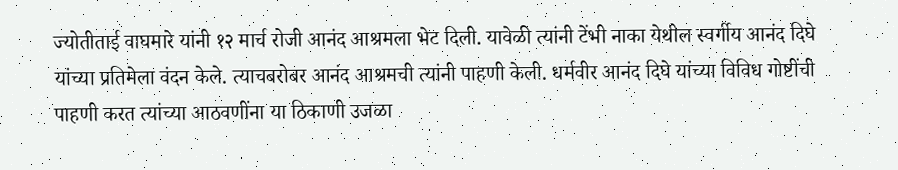ज्योतीताई वाघमारे यांनी १२ मार्च रोजी आनंद आश्रमला भेट दिली. यावेळी त्यांनी टेंभी नाका येथील स्वर्गीय आनंद दिघे यांच्या प्रतिमेला वंदन केले. त्याचबरोबर आनंद आश्रमची त्यांनी पाहणी केली. धर्मवीर आनंद दिघे यांच्या विविध गोष्टींची पाहणी करत त्यांच्या आठवणींना या ठिकाणी उजळा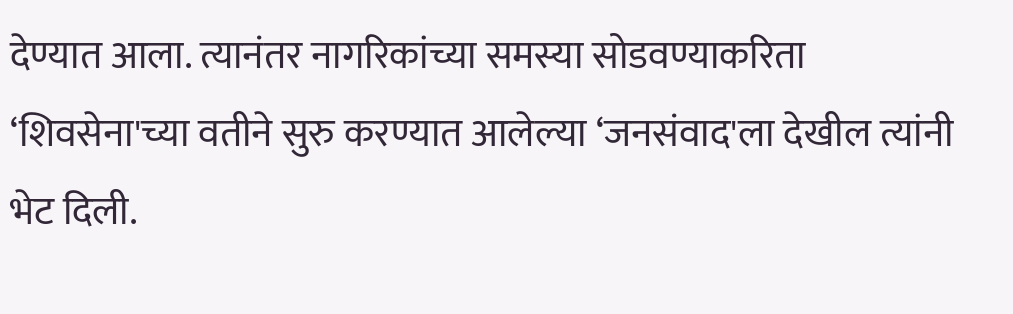देण्यात आला. त्यानंतर नागरिकांच्या समस्या सोडवण्याकरिता ‘शिवसेना'च्या वतीने सुरु करण्यात आलेल्या ‘जनसंवाद'ला देखील त्यांनी भेट दिली.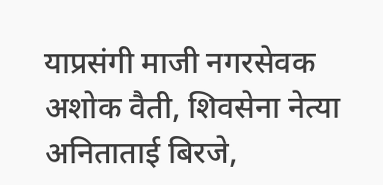याप्रसंगी माजी नगरसेवक अशोक वैती, शिवसेना नेत्या अनिताताई बिरजे,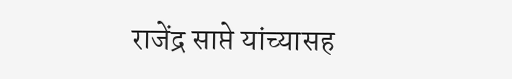राजेंद्र साप्ते यांच्यासह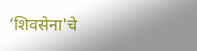‘शिवसेना'चे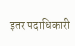इतर पदाधिकारी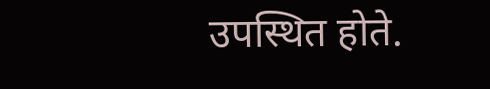उपस्थित होते.